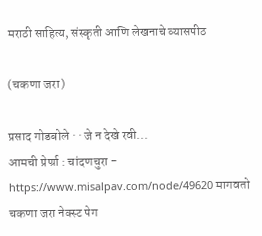मराठी साहित्य, संस्कृती आणि लेखनाचे व्यासपीठ

(चकणा जरा)

प्रसाद गोडबोले · · जे न देखे रवी...
आमची प्रेर्ण्रा : चांदणचुरा - https://www.misalpav.com/node/49620 मागवतो चकणा जरा नेक्स्ट पेग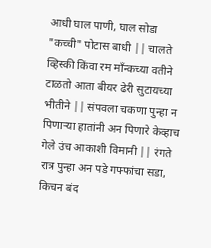आधी घाल पाणी, घाल सोडा "कच्ची" पोटास बाधी || चालते व्हिस्की किंवा रम माँन्कच्या वतीने टाळतो आता बीयर ढेरी सुटायच्या भीतीने || संपवला चकणा पुन्हा न पिणार्‍या हातांनी अन पिणारे केव्हाच गेले उंच आकाशी विमानी || रंगते रात्र पुन्हा अन पडे गफ्फांचा सडा, किचन बंद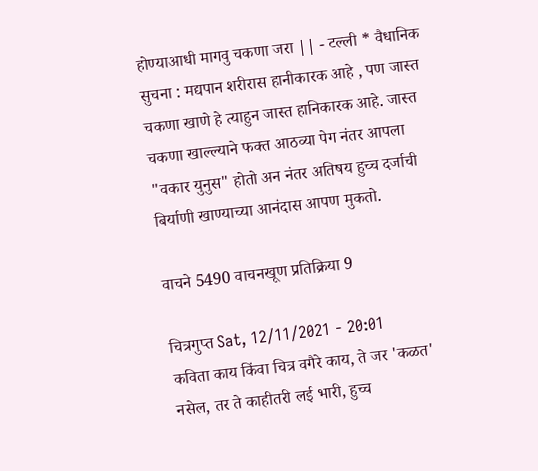होण्याआधी मागवु चकणा जरा || - टल्ली * वैधानिक सुचना : मद्यपान शरीरास हानीकारक आहे , पण जास्त चकणा खाणे हे त्याहुन जास्त हानिकारक आहे. जास्त चकणा खाल्ल्याने फक्त आठव्या पेग नंतर आपला "वकार युनुस" होतो अन नंतर अतिषय हुच्च दर्जाची बिर्याणी खाण्याच्या आनंदास आपण मुकतो.

वाचने 5490 वाचनखूण प्रतिक्रिया 9

चित्रगुप्त Sat, 12/11/2021 - 20:01
कविता काय किंवा चित्र वगैरे काय, ते जर 'कळत' नसेल, तर ते काहीतरी लई भारी, हुच्च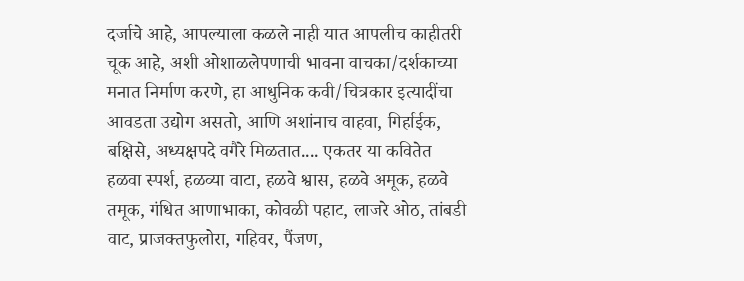दर्जाचे आहे, आपल्याला कळले नाही यात आपलीच काहीतरी चूक आहे, अशी ओशाळलेपणाची भावना वाचका/दर्शकाच्या मनात निर्माण करणे, हा आधुनिक कवी/चित्रकार इत्यादींचा आवडता उद्योग असतो, आणि अशांनाच वाहवा, गिर्हाईक, बक्षिसे, अध्यक्षपदे वगैरे मिळतात.... एकतर या कवितेत हळवा स्पर्श, हळव्या वाटा, हळवे श्वास, हळवे अमूक, हळवे तमूक, गंधित आणाभाका, कोवळी पहाट, लाजरे ओठ, तांबडी वाट, प्राजक्तफुलोरा, गहिवर, पैंजण,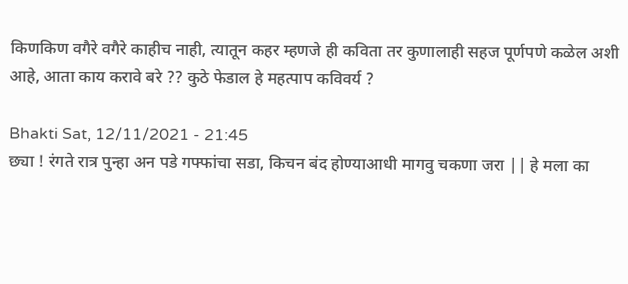किणकिण वगैरे वगैरे काहीच नाही, त्यातून कहर म्हणजे ही कविता तर कुणालाही सहज पूर्णपणे कळेल अशी आहे, आता काय करावे बरे ?? कुठे फेडाल हे महत्पाप कविवर्य ?

Bhakti Sat, 12/11/2021 - 21:45
छ्या ! रंगते रात्र पुन्हा अन पडे गफ्फांचा सडा, किचन बंद होण्याआधी मागवु चकणा जरा || हे मला का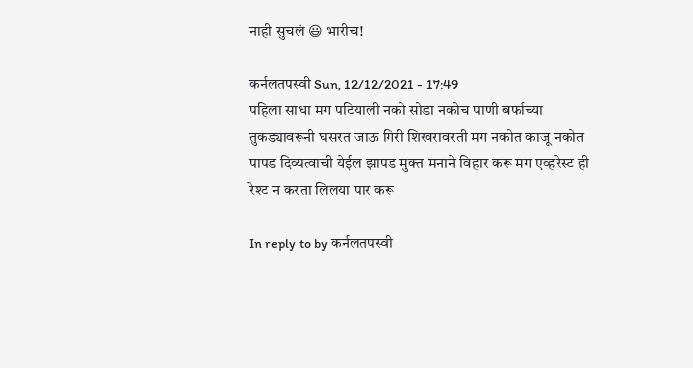नाही सुचलं 😃 भारीच!

कर्नलतपस्वी Sun, 12/12/2021 - 17:49
पहिला साधा मग पटियाली नको सोडा नकोच पाणी बर्फाच्या तुकड्यावरूनी घसरत जाऊ गिरी शिखरावरती मग नकोत काजू नकोत पापड दिव्यत्वाची येईल झापड मुक्त मनाने विहार करू मग एव्हरेस्ट ही रेश्ट न करता लिलया पार करू

In reply to by कर्नलतपस्वी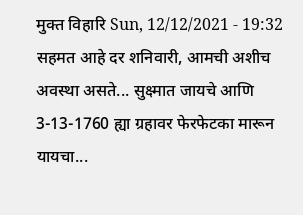मुक्त विहारि Sun, 12/12/2021 - 19:32
सहमत आहे दर शनिवारी, आमची अशीच अवस्था असते... सुक्ष्मात जायचे आणि 3-13-1760 ह्या ग्रहावर फेरफेटका मारून यायचा...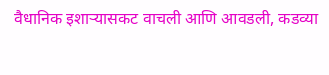वैधानिक इशार्‍यासकट वाचली आणि आवडली, कडव्या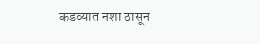कडव्यात नशा ठासून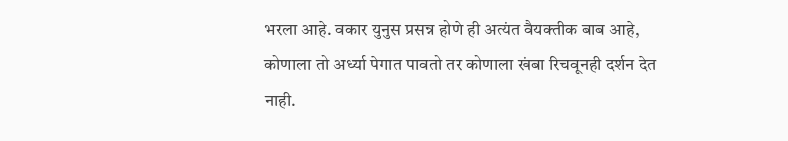भरला आहे. वकार युनुस प्रसन्न होणे ही अत्यंत वैयक्तीक बाब आहे, कोणाला तो अर्ध्या पेगात पावतो तर कोणाला खंबा रिचवूनही दर्शन देत नाही.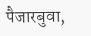पैजारबुवा,